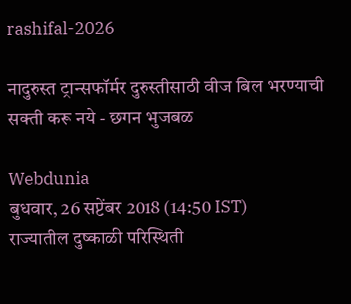rashifal-2026

नादुरुस्त ट्रान्सफॉर्मर दुरुस्तीसाठी वीज बिल भरण्याची सक्ती करू नये - छगन भुजबळ

Webdunia
बुधवार, 26 सप्टेंबर 2018 (14:50 IST)
राज्यातील दुष्काळी परिस्थिती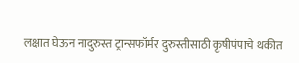लक्षात घेऊन नादुरुस्त ट्रान्सफॉर्मर दुरुस्तीसाठी कृषीपंपाचे थकीत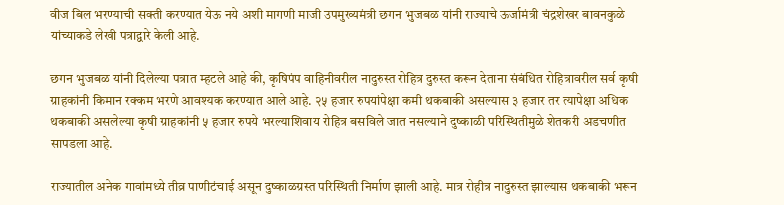वीज बिल भरण्याची सक्ती करण्यात येऊ नये अशी मागणी माजी उपमुख्यमंत्री छगन भुजबळ यांनी राज्याचे ऊर्जामंत्री चंद्रशेखर बावनकुळे यांच्याकडे लेखी पत्राद्वारे केली आहे.

छगन भुजबळ यांनी दिलेल्या पत्रात म्हटले आहे की, कृषिपंप वाहिनीवरील नादुरुस्त रोहित्र दुरुस्त करून देताना संबंधित रोहित्रावरील सर्व कृषी ग्राहकांनी किमान रक्कम भरणे आवश्यक करण्यात आले आहे. २५ हजार रुपयांपेक्षा कमी थकबाकी असल्यास ३ हजार तर त्यापेक्षा अधिक थकबाकी असलेल्या कृषी ग्राहकांनी ५ हजार रुपये भरल्याशिवाय रोहित्र बसविले जात नसल्याने दुष्काळी परिस्थितीमुळे शेतकरी अडचणीत सापडला आहे.

राज्यातील अनेक गावांमध्ये तीव्र पाणीटंचाई असून दुष्काळग्रस्त परिस्थिती निर्माण झाली आहे. मात्र रोहीत्र नादुरुस्त झाल्यास थकबाकी भरून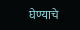घेण्याचे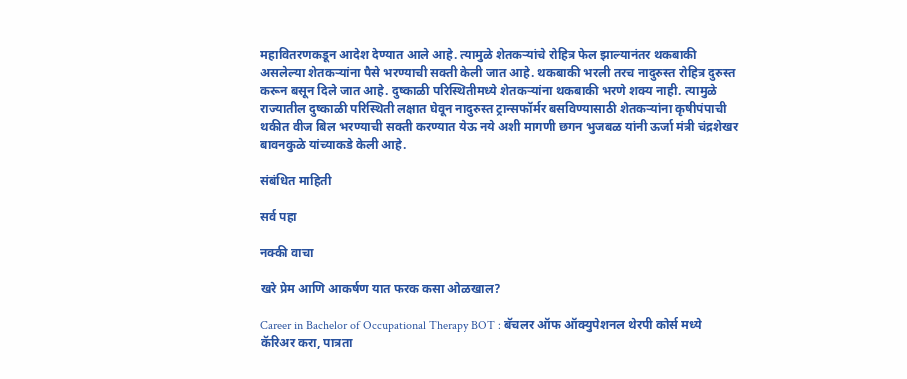महावितरणकडून आदेश देण्यात आले आहे. त्यामुळे शेतकऱ्यांचे रोहित्र फेल झाल्यानंतर थकबाकी असलेल्या शेतकऱ्यांना पैसे भरण्याची सक्ती केली जात आहे. थकबाकी भरली तरच नादुरुस्त रोहित्र दुरुस्त करून बसून दिले जात आहे. दुष्काळी परिस्थितीमध्ये शेतकऱ्यांना थकबाकी भरणे शक्य नाही. त्यामुळे राज्यातील दुष्काळी परिस्थिती लक्षात घेवून नादुरुस्त ट्रान्सफॉर्मर बसविण्यासाठी शेतकऱ्यांना कृषीपंपाची थकीत वीज बिल भरण्याची सक्ती करण्यात येऊ नये अशी मागणी छगन भुजबळ यांनी ऊर्जा मंत्री चंद्रशेखर बावनकुळे यांच्याकडे केली आहे.

संबंधित माहिती

सर्व पहा

नक्की वाचा

खरे प्रेम आणि आकर्षण यात फरक कसा ओळखाल?

Career in Bachelor of Occupational Therapy BOT : बॅचलर ऑफ ऑक्युपेशनल थेरपी कोर्स मध्ये कॅरिअर करा, पात्रता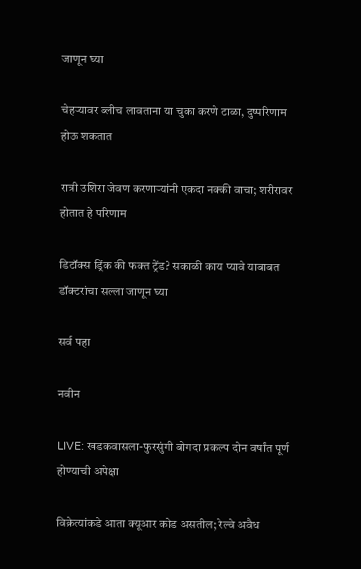जाणून घ्या

चेहऱ्यावर ब्लीच लावताना या चुका करणे टाळा, दुष्परिणाम होऊ शकतात

रात्री उशिरा जेवण करणाऱ्यांनी एकदा नक्की वाचा; शरीरावर होतात हे परिणाम

डिटॉक्स ड्रिंक की फक्त ट्रेंड? सकाळी काय प्यावे याबाबत डॉक्टरांचा सल्ला जाणून घ्या

सर्व पहा

नवीन

LIVE: खडकवासला-फुरसुंगी बोगदा प्रकल्प दोन वर्षांत पूर्ण होण्याची अपेक्षा

विक्रेत्यांकडे आता क्यूआर कोड असतील; रेल्वे अवैध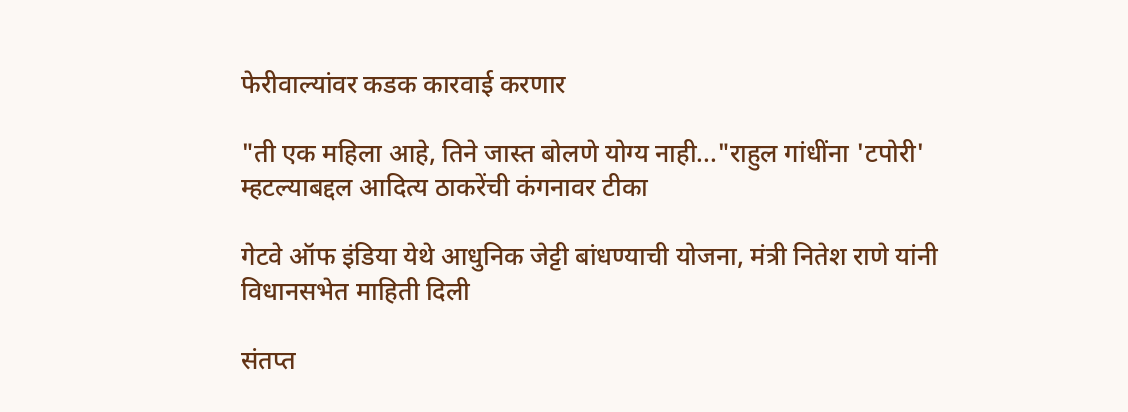फेरीवाल्यांवर कडक कारवाई करणार

"ती एक महिला आहे, तिने जास्त बोलणे योग्य नाही..."राहुल गांधींना 'टपोरी' म्हटल्याबद्दल आदित्य ठाकरेंची कंगनावर टीका

गेटवे ऑफ इंडिया येथे आधुनिक जेट्टी बांधण्याची योजना, मंत्री नितेश राणे यांनी विधानसभेत माहिती दिली

संतप्त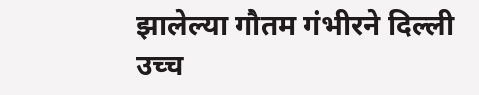झालेल्या गौतम गंभीरने दिल्ली उच्च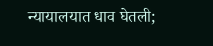न्यायालयात धाव घेतली;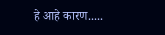हे आहे कारण.....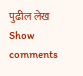पुढील लेख
Show comments